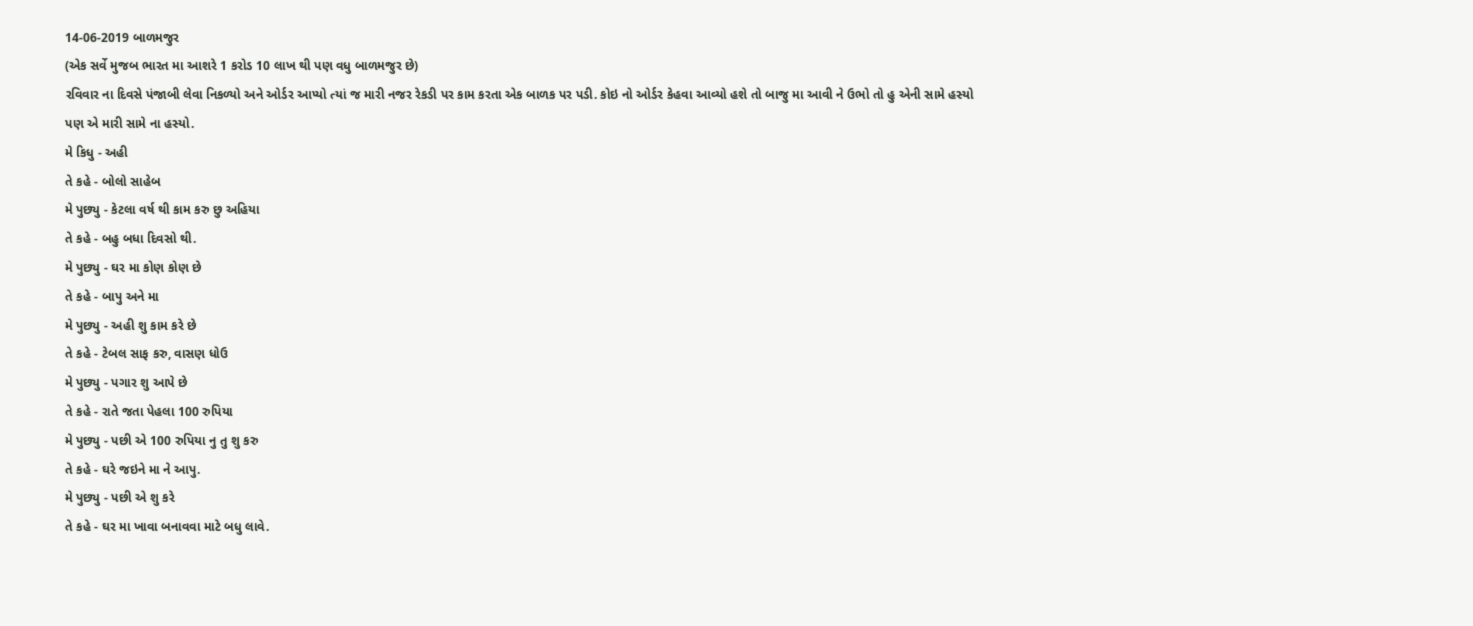14-06-2019 બાળમજુર
(એક સર્વે મુજબ ભારત મા આશરે 1 કરોડ 10 લાખ થી પણ વધુ બાળમજુર છે)
રવિવાર ના દિવસે પંજાબી લેવા નિકળ્યો અને ઓર્ડર આપ્યો ત્યાં જ મારી નજર રેકડી પર કામ કરતા એક બાળક પર પડી. કોઇ નો ઓર્ડર કેહવા આવ્યો હશે તો બાજુ મા આવી ને ઉભો તો હુ એની સામે હસ્યો પણ એ મારી સામે ના હસ્યો.
મે કિધુ - અહી
તે કહે - બોલો સાહેબ
મે પુછ્યુ - કેટલા વર્ષ થી કામ કરુ છુ અહિયા
તે કહે - બહુ બધા દિવસો થી.
મે પુછ્યુ - ઘર મા કોણ કોણ છે
તે કહે - બાપુ અને મા
મે પુછ્યુ - અહી શુ કામ કરે છે
તે કહે - ટેબલ સાફ કરુ, વાસણ ધોઉ
મે પુછ્યુ - પગાર શુ આપે છે
તે કહે - રાતે જતા પેહલા 100 રુપિયા
મે પુછ્યુ - પછી એ 100 રુપિયા નુ તુ શુ કરુ
તે કહે - ઘરે જઇને મા ને આપુ.
મે પુછ્યુ - પછી એ શુ કરે
તે કહે - ઘર મા ખાવા બનાવવા માટે બધુ લાવે.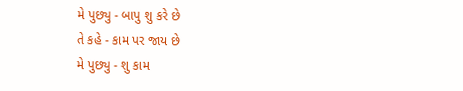મે પુછ્યુ - બાપુ શુ કરે છે
તે કહે - કામ પર જાય છે
મે પુછ્યુ - શુ કામ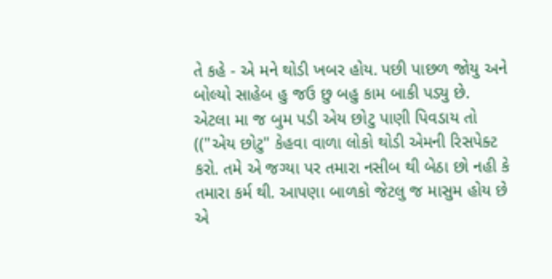તે કહે - એ મને થોડી ખબર હોય. પછી પાછળ જોયુ અને બોલ્યો સાહેબ હુ જઉ છુ બહુ કામ બાકી પડ્યુ છે.
એટલા મા જ બુમ પડી એય છોટુ પાણી પિવડાય તો
(("એય છોટુ" કેહવા વાળા લોકો થોડી એમની રિસપેક્ટ કરો. તમે એ જગ્યા પર તમારા નસીબ થી બેઠા છો નહી કે તમારા કર્મ થી. આપણા બાળકો જેટલુ જ માસુમ હોય છે એ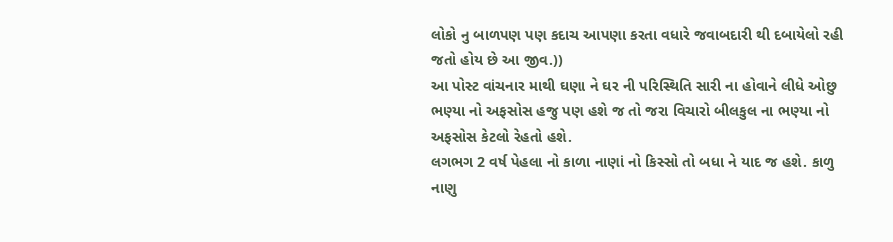લોકો નુ બાળપણ પણ કદાચ આપણા કરતા વધારે જવાબદારી થી દબાયેલો રહી જતો હોય છે આ જીવ.))
આ પોસ્ટ વાંચનાર માથી ઘણા ને ઘર ની પરિસ્થિતિ સારી ના હોવાને લીધે ઓછુ ભણ્યા નો અફસોસ હજુ પણ હશે જ તો જરા વિચારો બીલકુલ ના ભણ્યા નો અફસોસ કેટલો રેહતો હશે.
લગભગ 2 વર્ષ પેહલા નો કાળા નાણાં નો કિસ્સો તો બધા ને યાદ જ હશે. કાળુ નાણુ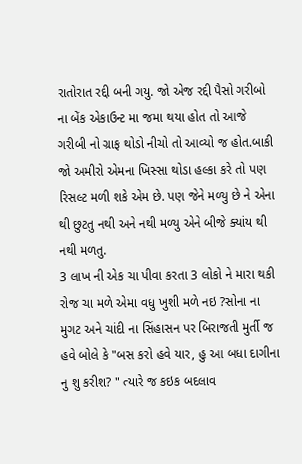રાતોરાત રદ્દી બની ગયુ. જો એજ રદ્દી પૈસો ગરીબો ના બેંક એકાઉન્ટ મા જમા થયા હોત તો આજે ગરીબી નો ગ્રાફ થોડો નીચો તો આવ્યો જ હોત.બાકી જો અમીરો એમના ખિસ્સા થોડા હલ્કા કરે તો પણ રિસલ્ટ મળી શકે એમ છે. પણ જેને મળ્યુ છે ને એના થી છુટતુ નથી અને નથી મળ્યુ એને બીજે ક્યાંય થી નથી મળતુ.
3 લાખ ની એક ચા પીવા કરતા 3 લોકો ને મારા થકી રોજ ચા મળે એમા વધુ ખુશી મળે નઇ ?સોના ના મુગટ અને ચાંદી ના સિંહાસન પર બિરાજતી મુર્તી જ હવે બોલે કે "બસ કરો હવે યાર, હુ આ બધા દાગીના નુ શુ કરીશ? " ત્યારે જ કઇક બદલાવ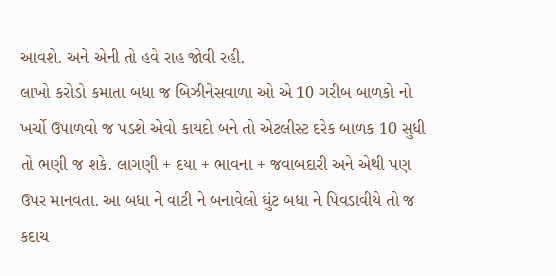આવશે. અને એની તો હવે રાહ જોવી રહી.
લાખો કરોડો કમાતા બધા જ બિઝીનેસવાળા ઓ એ 10 ગરીબ બાળકો નો ખર્ચો ઉપાળવો જ પડશે એવો કાયદો બને તો એટલીસ્ટ દરેક બાળક 10 સુધી તો ભણી જ શકે. લાગણી + દયા + ભાવના + જવાબદારી અને એથી પણ ઉપર માનવતા. આ બધા ને વાટી ને બનાવેલો ઘુંટ બધા ને પિવડાવીયે તો જ કદાચ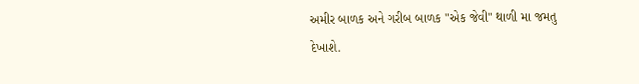અમીર બાળક અને ગરીબ બાળક "એક જેવી" થાળી મા જમતુ દેખાશે.